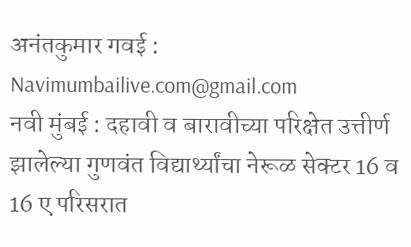अनंतकुमार गवई : Navimumbailive.com@gmail.com
नवी मुंबई : दहावी व बारावीच्या परिक्षेत उत्तीर्ण झालेल्या गुणवंत विद्यार्थ्यांचा नेरूळ सेक्टर 16 व 16 ए परिसरात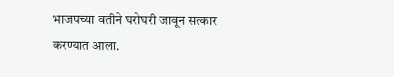भाजपच्या वतीने घरोघरी जावून सत्कार करण्यात आला.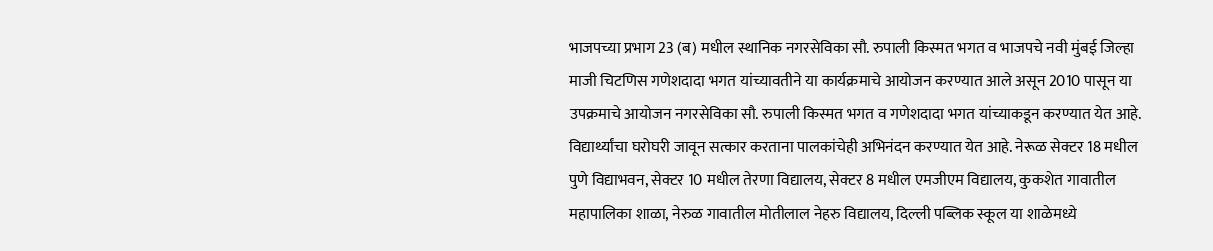भाजपच्या प्रभाग 23 (ब) मधील स्थानिक नगरसेविका सौ. रुपाली किस्मत भगत व भाजपचे नवी मुंबई जिल्हा माजी चिटणिस गणेशदादा भगत यांच्यावतीने या कार्यक्रमाचे आयोजन करण्यात आले असून 2010 पासून या उपक्रमाचे आयोजन नगरसेविका सौ. रुपाली किस्मत भगत व गणेशदादा भगत यांच्याकडून करण्यात येत आहे. विद्यार्थ्यांचा घरोघरी जावून सत्कार करताना पालकांचेही अभिनंदन करण्यात येत आहे. नेरूळ सेक्टर 18 मधील पुणे विद्याभवन, सेक्टर 10 मधील तेरणा विद्यालय, सेक्टर 8 मधील एमजीएम विद्यालय, कुकशेत गावातील महापालिका शाळा, नेरुळ गावातील मोतीलाल नेहरु विद्यालय, दिल्ली पब्लिक स्कूल या शाळेमध्ये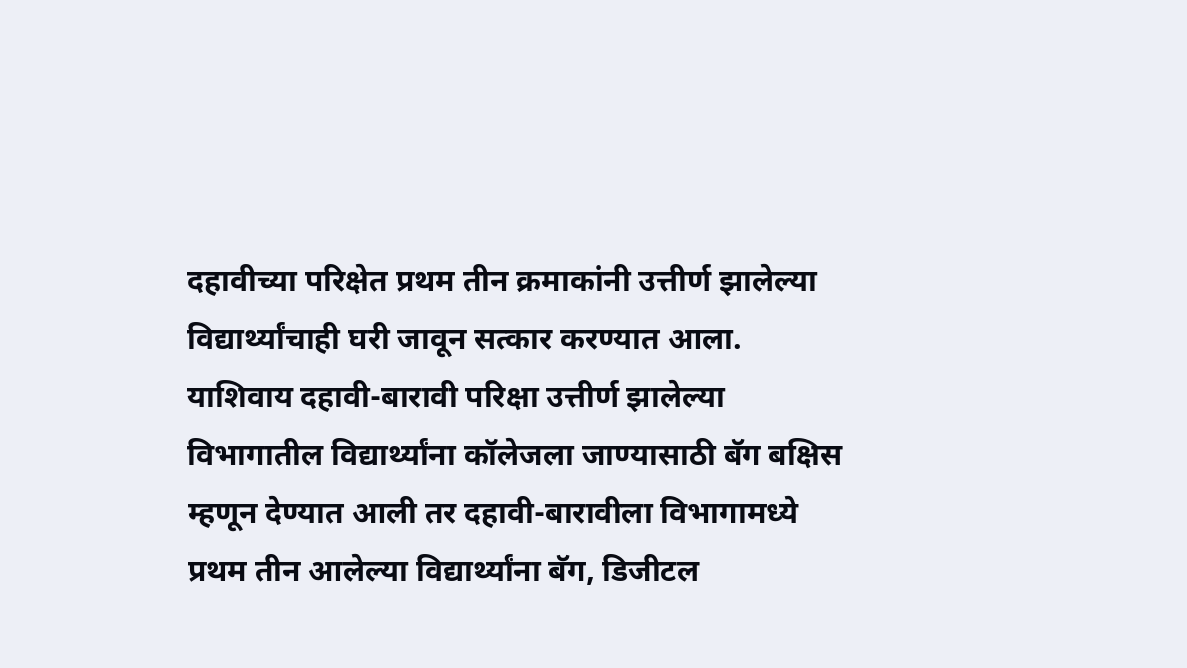दहावीच्या परिक्षेत प्रथम तीन क्रमाकांनी उत्तीर्ण झालेल्या विद्यार्थ्यांचाही घरी जावून सत्कार करण्यात आला.
याशिवाय दहावी-बारावी परिक्षा उत्तीर्ण झालेल्या विभागातील विद्यार्थ्यांना कॉलेजला जाण्यासाठी बॅग बक्षिस म्हणून देण्यात आली तर दहावी-बारावीला विभागामध्ये प्रथम तीन आलेल्या विद्यार्थ्यांना बॅग, डिजीटल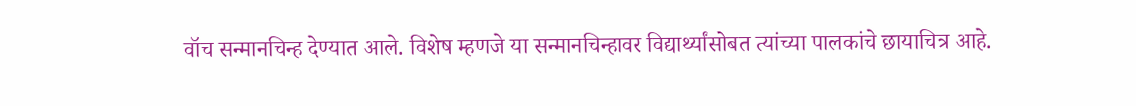वॉच सन्मानचिन्ह देण्यात आले. विशेष म्हणजे या सन्मानचिन्हावर विद्यार्थ्यांसोबत त्यांच्या पालकांचे छायाचित्र आहे.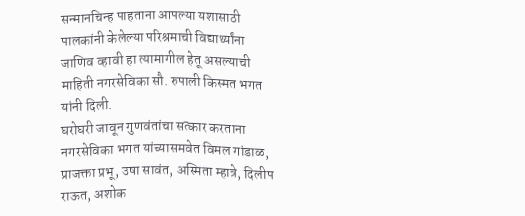सन्मानचिन्ह पाहताना आपल्या यशासाठी पालकांनी केलेल्या परिश्रमाची विद्यार्थ्यांना जाणिव व्हावी हा त्यामागील हेतू असल्याची माहिती नगरसेविका सौ. रुपाली किस्मत भगत यांनी दिली.
घरोघरी जावून गुणवंतांचा सत्कार करताना नगरसेविका भगत यांच्यासमवेत विमल गांडाळ, प्राजक्ता प्रभू, उषा सावंत, अस्मिता म्हात्रे, दिलीप राऊत, अशोक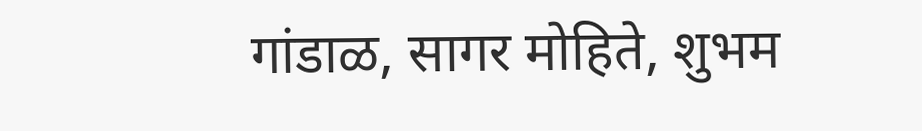गांडाळ, सागर मोहिते, शुभम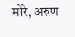मोरे, अरुण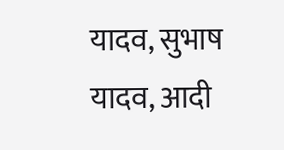यादव, सुभाष यादव, आदी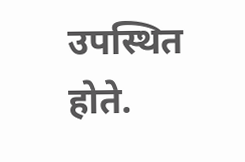उपस्थित होते.